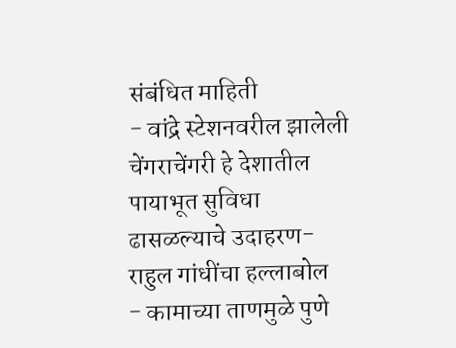संबंधित माहिती
- वांद्रे स्टेशनवरील झालेली चेंगराचेंगरी हे देशातील पायाभूत सुविधा ढासळल्याचे उदाहरण-राहुल गांधींचा हल्लाबोल
- कामाच्या ताणमुळे पुणे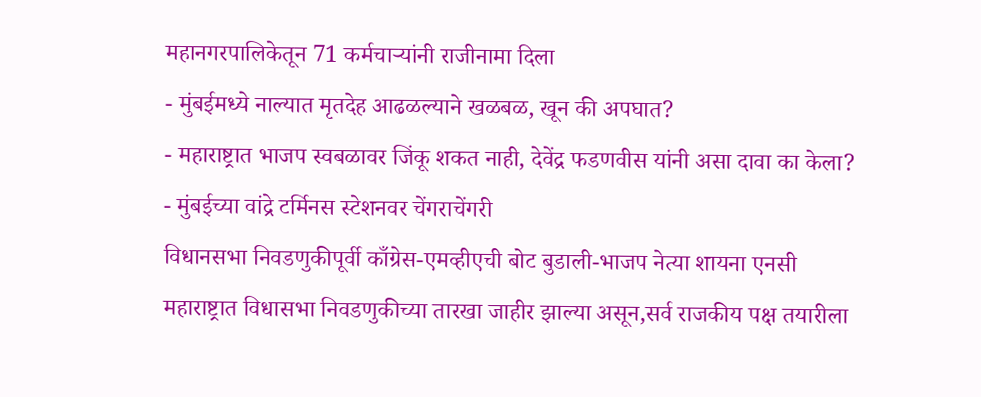महानगरपालिकेतून 71 कर्मचाऱ्यांनी राजीनामा दिला
- मुंबईमध्ये नाल्यात मृतदेह आढळल्याने खळबळ, खून की अपघात?
- महाराष्ट्रात भाजप स्वबळावर जिंकू शकत नाही, देवेंद्र फडणवीस यांनी असा दावा का केला?
- मुंबईच्या वांद्रे टर्मिनस स्टेशनवर चेंगराचेंगरी
विधानसभा निवडणुकीपूर्वी काँग्रेस-एमव्हीएची बोट बुडाली-भाजप नेत्या शायना एनसी
महाराष्ट्रात विधासभा निवडणुकीच्या तारखा जाहीर झाल्या असून,सर्व राजकीय पक्ष तयारीला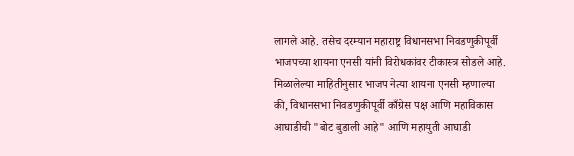लागले आहे. तसेच दरम्यान महाराष्ट्र विधानसभा निवडणुकीपूर्वी भाजपच्या शायना एनसी यांनी विरोधकांवर टीकास्त्र सोडले आहे.
मिळालेल्या माहितीनुसार भाजप नेत्या शायना एनसी म्हणाल्या की, विधानसभा निवडणुकीपूर्वी काँग्रेस पक्ष आणि महाविकास आघाडीची "बोट बुडाली आहे" आणि महायुती आघाडी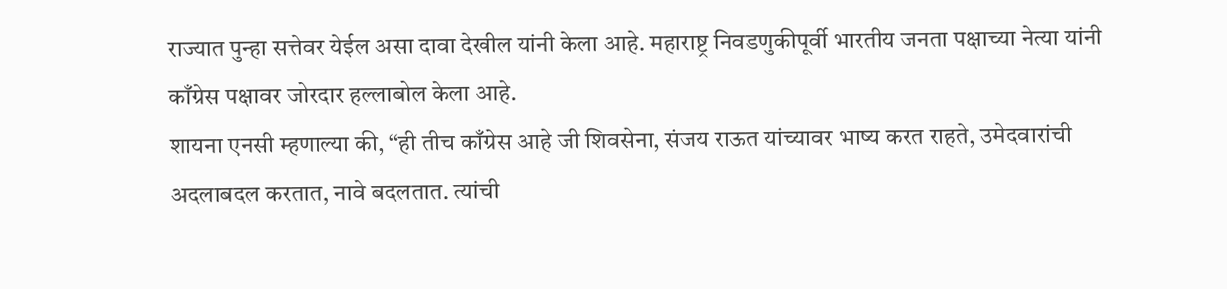राज्यात पुन्हा सत्तेवर येईल असा दावा देखील यांनी केला आहे. महाराष्ट्र निवडणुकीपूर्वी भारतीय जनता पक्षाच्या नेत्या यांनी काँग्रेस पक्षावर जोरदार हल्लाबोल केला आहे.
शायना एनसी म्हणाल्या की, “ही तीच काँग्रेस आहे जी शिवसेना, संजय राऊत यांच्यावर भाष्य करत राहते, उमेदवारांची अदलाबदल करतात, नावे बदलतात. त्यांची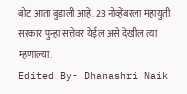बोट आता बुडाली आहे. 23 नोव्हेंबरला महायुती सरकार पुन्हा सत्तेवर येईल असे देखील त्या म्हणाल्या.
Edited By- Dhanashri Naik